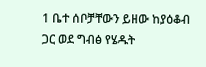1 ቤተ ሰቦቻቸውን ይዘው ከያዕቆብ ጋር ወደ ግብፅ የሄዱት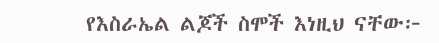የእስራኤል ልጆች ስሞች እነዚህ ናቸው፦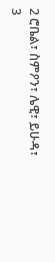2 ሮቤል፣ ስምዖን፣ ሌዊ፣ ይሁዳ፣
3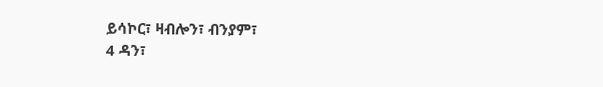ይሳኮር፣ ዛብሎን፣ ብንያም፣
4 ዳን፣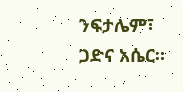ንፍታሌም፣ ጋድና አሴር።